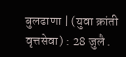बुलढाणा | (युवा क्रांती वृत्तसेवा) : 28 जुलै .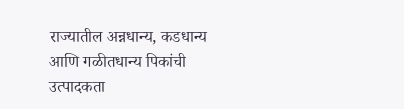राज्यातील अन्नधान्य, कडधान्य आणि गळीतधान्य पिकांची उत्पादकता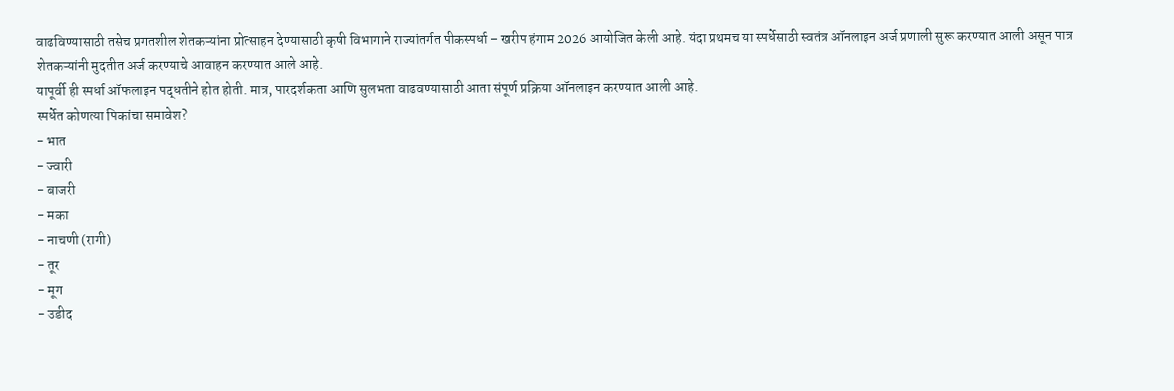वाढविण्यासाठी तसेच प्रगतशील शेतकऱ्यांना प्रोत्साहन देण्यासाठी कृषी विभागाने राज्यांतर्गत पीकस्पर्धा – खरीप हंगाम 2026 आयोजित केली आहे. यंदा प्रथमच या स्पर्धेसाठी स्वतंत्र ऑनलाइन अर्ज प्रणाली सुरू करण्यात आली असून पात्र शेतकऱ्यांनी मुदतीत अर्ज करण्याचे आवाहन करण्यात आले आहे.
यापूर्वी ही स्पर्धा ऑफलाइन पद्धतीने होत होती. मात्र, पारदर्शकता आणि सुलभता वाढवण्यासाठी आता संपूर्ण प्रक्रिया ऑनलाइन करण्यात आली आहे.
स्पर्धेत कोणत्या पिकांचा समावेश?
- भात
- ज्वारी
- बाजरी
- मका
- नाचणी (रागी)
- तूर
- मूग
- उडीद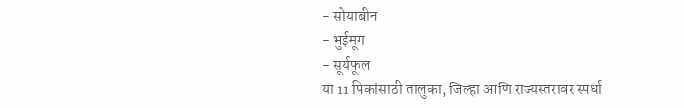- सोयाबीन
- भुईमूग
- सूर्यफूल
या 11 पिकांसाठी तालुका, जिल्हा आणि राज्यस्तरावर स्पर्धा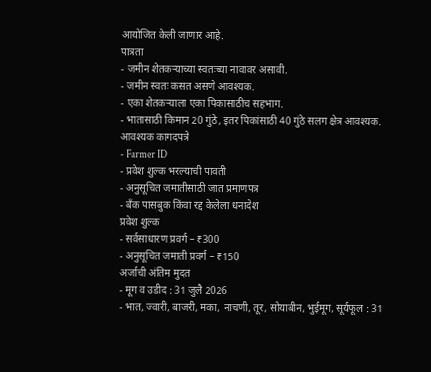आयोजित केली जाणार आहे.
पात्रता
- जमीन शेतकऱ्याच्या स्वतःच्या नावावर असावी.
- जमीन स्वतः कसत असणे आवश्यक.
- एका शेतकऱ्याला एका पिकासाठीच सहभाग.
- भातासाठी किमान 20 गुंठे, इतर पिकांसाठी 40 गुंठे सलग क्षेत्र आवश्यक.
आवश्यक कागदपत्रे
- Farmer ID
- प्रवेश शुल्क भरल्याची पावती
- अनुसूचित जमातीसाठी जात प्रमाणपत्र
- बँक पासबुक किंवा रद्द केलेला धनादेश
प्रवेश शुल्क
- सर्वसाधारण प्रवर्ग – ₹300
- अनुसूचित जमाती प्रवर्ग – ₹150
अर्जाची अंतिम मुदत
- मूग व उडीद : 31 जुलै 2026
- भात, ज्वारी, बाजरी, मका, नाचणी, तूर, सोयाबीन, भुईमूग, सूर्यफूल : 31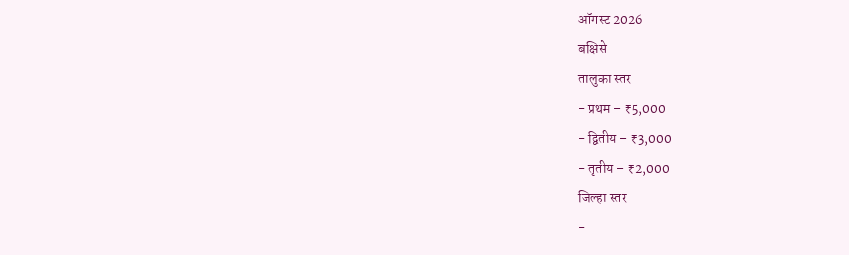ऑगस्ट 2026
बक्षिसे
तालुका स्तर
- प्रथम – ₹5,000
- द्वितीय – ₹3,000
- तृतीय – ₹2,000
जिल्हा स्तर
-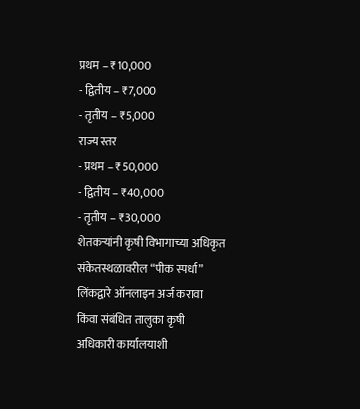प्रथम – ₹10,000
- द्वितीय – ₹7,000
- तृतीय – ₹5,000
राज्य स्तर
- प्रथम – ₹50,000
- द्वितीय – ₹40,000
- तृतीय – ₹30,000
शेतकऱ्यांनी कृषी विभागाच्या अधिकृत संकेतस्थळावरील “पीक स्पर्धा” लिंकद्वारे ऑनलाइन अर्ज करावा किंवा संबंधित तालुका कृषी अधिकारी कार्यालयाशी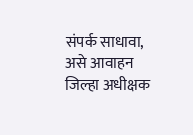संपर्क साधावा, असे आवाहन जिल्हा अधीक्षक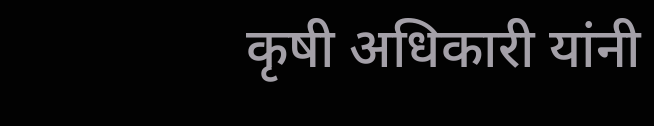कृषी अधिकारी यांनी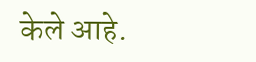केले आहे.